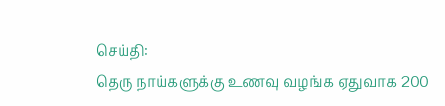செய்தி:
தெரு நாய்களுக்கு உணவு வழங்க ஏதுவாக 200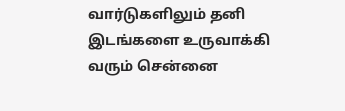வார்டுகளிலும் தனி இடங்களை உருவாக்கி வரும் சென்னை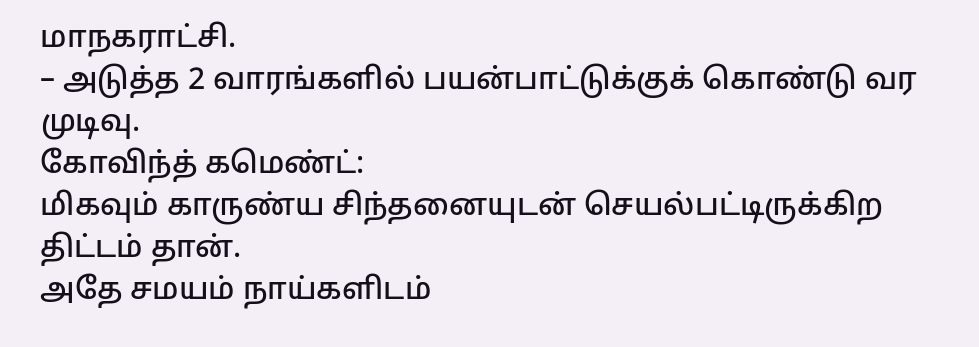மாநகராட்சி.
– அடுத்த 2 வாரங்களில் பயன்பாட்டுக்குக் கொண்டு வர முடிவு.
கோவிந்த் கமெண்ட்:
மிகவும் காருண்ய சிந்தனையுடன் செயல்பட்டிருக்கிற திட்டம் தான்.
அதே சமயம் நாய்களிடம்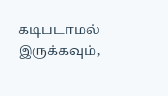கடிபடாமல் இருக்கவும்,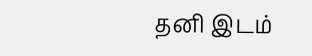தனி இடம்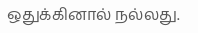ஒதுக்கினால் நல்லது.